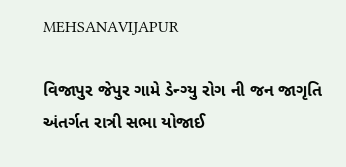MEHSANAVIJAPUR

વિજાપુર જેપુર ગામે ડેન્ગ્યુ રોગ ની જન જાગૃતિ અંતર્ગત રાત્રી સભા યોજાઈ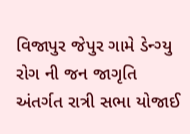વિજાપુર જેપુર ગામે ડેન્ગ્યુ રોગ ની જન જાગૃતિ અંતર્ગત રાત્રી સભા યોજાઈ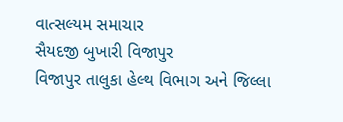વાત્સલ્યમ સમાચાર
સૈયદજી બુખારી વિજાપુર
વિજાપુર તાલુકા હેલ્થ વિભાગ અને જિલ્લા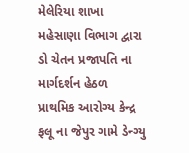મેલેરિયા શાખા મહેસાણા વિભાગ દ્વારા ડો ચેતન પ્રજાપતિ ના માર્ગદર્શન હેઠળ પ્રાથમિક આરોગ્ય કેન્દ્ર ફલૂ ના જેપુર ગામે ડેન્ગ્યુ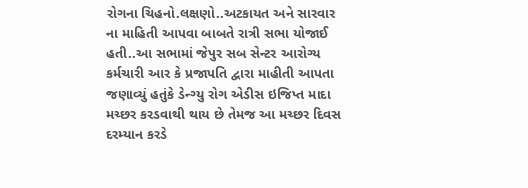રોગના ચિહનો.લક્ષણો..અટકાયત અને સારવાર ના માહિતી આપવા બાબતે રાત્રી સભા યોજાઈ હતી..આ સભામાં જેપુર સબ સેન્ટર આરોગ્ય કર્મચારી આર કે પ્રજાપતિ દ્વારા માહીતી આપતા જણાવ્યું હતુંકે ડેન્ગ્યુ રોગ એડીસ ઇજિપ્ત માદા મચ્છર કરડવાથી થાય છે તેમજ આ મચ્છર દિવસ દરમ્યાન કરડે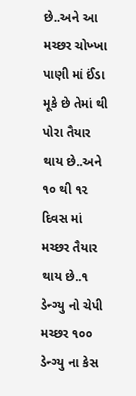છે..અને આ મચ્છર ચોખ્ખા પાણી માં ઈંડા મૂકે છે તેમાં થી પોરા તૈયાર થાય છે..અને ૧૦ થી ૧૨ દિવસ માં મચ્છર તૈયાર થાય છે..૧ ડેન્ગ્યુ નો ચેપી મચ્છર ૧૦૦ ડેન્ગ્યુ ના કેસ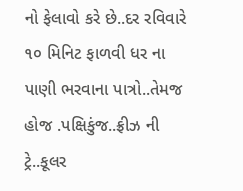નો ફેલાવો કરે છે..દર રવિવારે ૧૦ મિનિટ ફાળવી ધર ના પાણી ભરવાના પાત્રો..તેમજ હોજ .પક્ષિકુંજ..ફ્રીઝ ની ટ્રે..કૂલર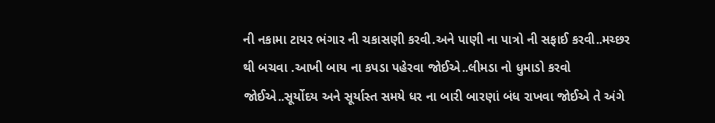ની નકામા ટાયર ભંગાર ની ચકાસણી કરવી.અને પાણી ના પાત્રો ની સફાઈ કરવી..મચ્છર થી બચવા .આખી બાય ના કપડા પહેરવા જોઈએ..લીમડા નો ધુમાડો કરવો જોઈએ..સૂર્યોદય અને સૂર્યાસ્ત સમયે ધર ના બારી બારણાં બંધ રાખવા જોઈએ તે અંગે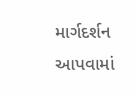માર્ગદર્શન આપવામાં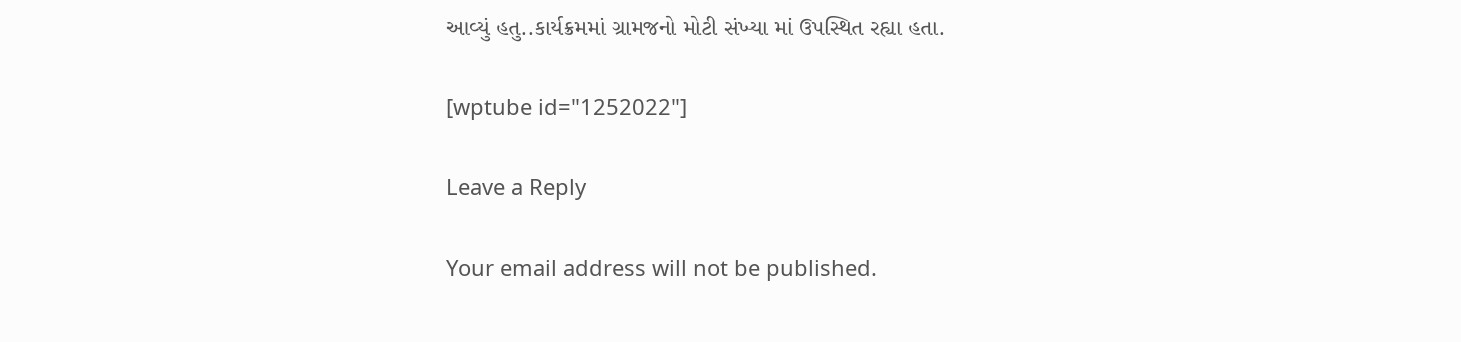આવ્યું હતુ..કાર્યક્રમમાં ગ્રામજનો મોટી સંખ્યા માં ઉપસ્થિત રહ્યા હતા.

[wptube id="1252022"]

Leave a Reply

Your email address will not be published.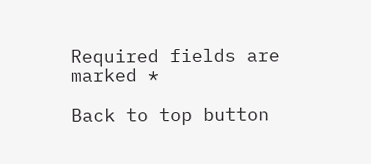Required fields are marked *

Back to top button